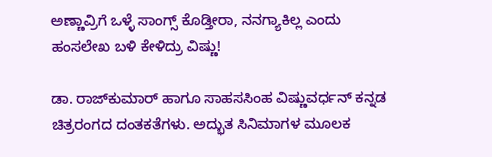ಅಣ್ಣಾವ್ರಿಗೆ ಒಳ್ಳೆ ಸಾಂಗ್ಸ್ ಕೊಡ್ತೀರಾ, ನನಗ್ಯಾಕಿಲ್ಲ ಎಂದು ಹಂಸಲೇಖ ಬಳಿ ಕೇಳಿದ್ರು ವಿಷ್ಣು!

ಡಾ. ರಾಜ್‌ಕುಮಾರ್ ಹಾಗೂ ಸಾಹಸಸಿಂಹ ವಿಷ್ಣುವರ್ಧನ್ ಕನ್ನಡ ಚಿತ್ರರಂಗದ ದಂತಕತೆಗಳು. ಅದ್ಭುತ ಸಿನಿಮಾಗಳ ಮೂಲಕ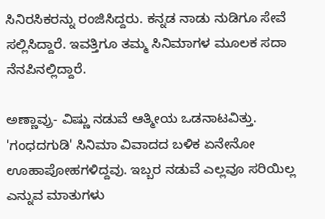ಸಿನಿರಸಿಕರನ್ನು ರಂಜಿಸಿದ್ದರು. ಕನ್ನಡ ನಾಡು ನುಡಿಗೂ ಸೇವೆ ಸಲ್ಲಿಸಿದ್ದಾರೆ. ಇವತ್ತಿಗೂ ತಮ್ಮ ಸಿನಿಮಾಗಳ ಮೂಲಕ ಸದಾ ನೆನಪಿನಲ್ಲಿದ್ದಾರೆ.

ಅಣ್ಣಾವ್ರು- ವಿಷ್ಣು ನಡುವೆ ಆತ್ಮೀಯ ಒಡನಾಟವಿತ್ತು. 'ಗಂಧದಗುಡಿ' ಸಿನಿಮಾ ವಿವಾದದ ಬಳಿಕ ಏನೇನೋ ಊಹಾಪೋಹಗಳಿದ್ದವು. ಇಬ್ಬರ ನಡುವೆ ಎಲ್ಲವೂ ಸರಿಯಿಲ್ಲ ಎನ್ನುವ ಮಾತುಗಳು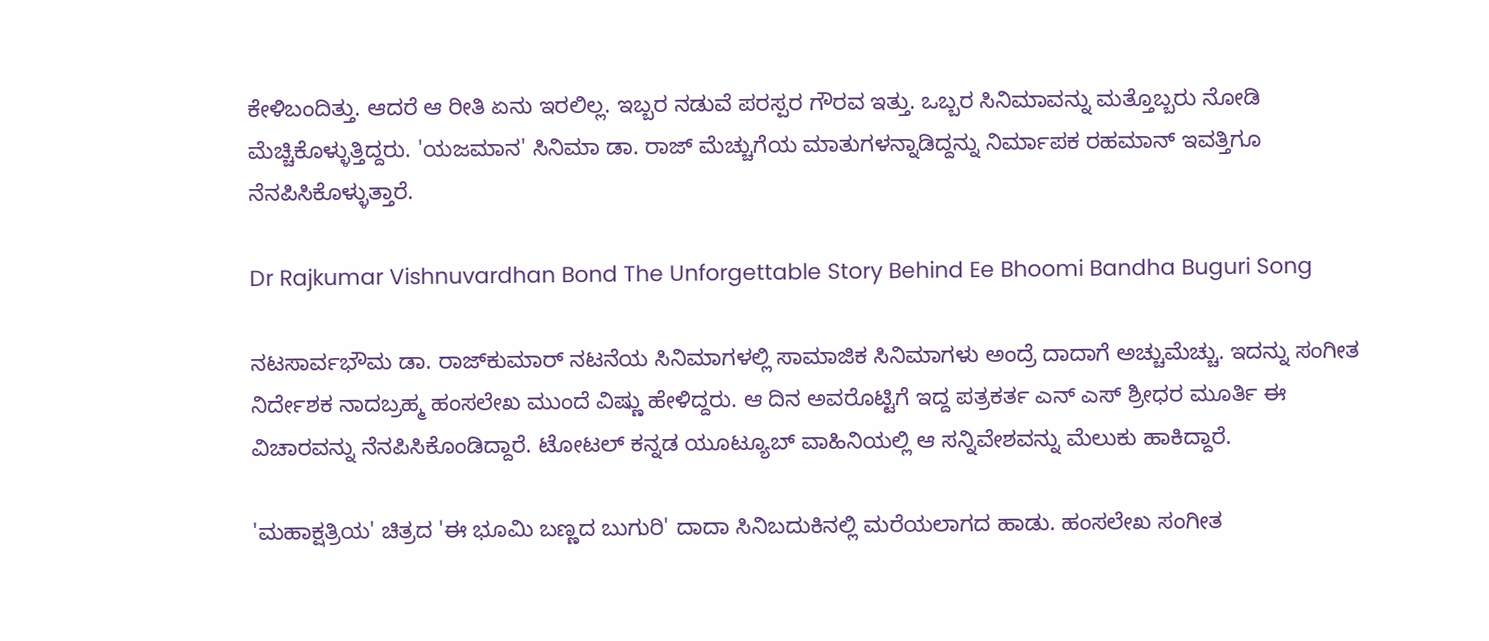ಕೇಳಿಬಂದಿತ್ತು. ಆದರೆ ಆ ರೀತಿ ಏನು ಇರಲಿಲ್ಲ. ಇಬ್ಬರ ನಡುವೆ ಪರಸ್ಪರ ಗೌರವ ಇತ್ತು. ಒಬ್ಬರ ಸಿನಿಮಾವನ್ನು ಮತ್ತೊಬ್ಬರು ನೋಡಿ ಮೆಚ್ಚಿಕೊಳ್ಳುತ್ತಿದ್ದರು. 'ಯಜಮಾನ' ಸಿನಿಮಾ ಡಾ. ರಾಜ್ ಮೆಚ್ಚುಗೆಯ ಮಾತುಗಳನ್ನಾಡಿದ್ದನ್ನು ನಿರ್ಮಾಪಕ ರಹಮಾನ್ ಇವತ್ತಿಗೂ ನೆನಪಿಸಿಕೊಳ್ಳುತ್ತಾರೆ.

Dr Rajkumar Vishnuvardhan Bond The Unforgettable Story Behind Ee Bhoomi Bandha Buguri Song

ನಟಸಾರ್ವಭೌಮ ಡಾ. ರಾಜ್‌ಕುಮಾರ್ ನಟನೆಯ ಸಿನಿಮಾಗಳಲ್ಲಿ ಸಾಮಾಜಿಕ ಸಿನಿಮಾಗಳು ಅಂದ್ರೆ ದಾದಾಗೆ ಅಚ್ಚುಮೆಚ್ಚು. ಇದನ್ನು ಸಂಗೀತ ನಿರ್ದೇಶಕ ನಾದಬ್ರಹ್ಮ ಹಂಸಲೇಖ ಮುಂದೆ ವಿಷ್ಣು ಹೇಳಿದ್ದರು. ಆ ದಿನ ಅವರೊಟ್ಟಿಗೆ ಇದ್ದ ಪತ್ರಕರ್ತ ಎನ್ ಎಸ್ ಶ್ರೀಧರ ಮೂರ್ತಿ ಈ ವಿಚಾರವನ್ನು ನೆನಪಿಸಿಕೊಂಡಿದ್ದಾರೆ. ಟೋಟಲ್ ಕನ್ನಡ ಯೂಟ್ಯೂಬ್ ವಾಹಿನಿಯಲ್ಲಿ ಆ ಸನ್ನಿವೇಶವನ್ನು ಮೆಲುಕು ಹಾಕಿದ್ದಾರೆ.

'ಮಹಾಕ್ಷತ್ರಿಯ' ಚಿತ್ರದ 'ಈ ಭೂಮಿ ಬಣ್ಣದ ಬುಗುರಿ' ದಾದಾ ಸಿನಿಬದುಕಿನಲ್ಲಿ ಮರೆಯಲಾಗದ ಹಾಡು. ಹಂಸಲೇಖ ಸಂಗೀತ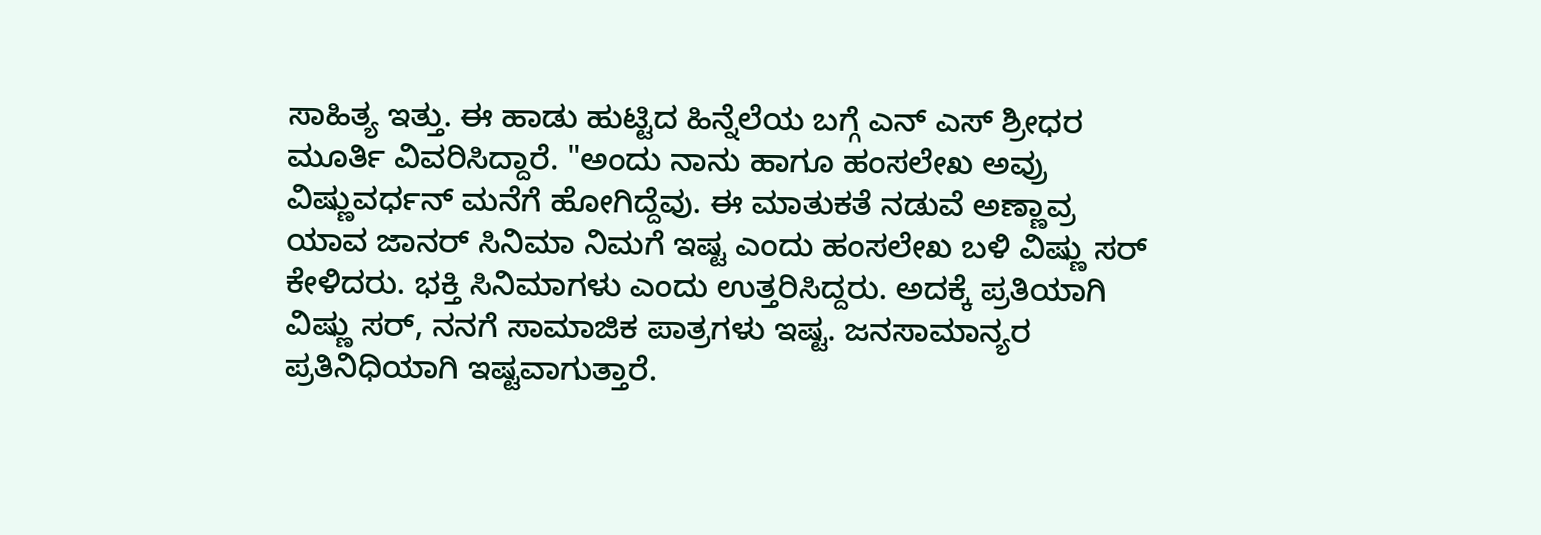ಸಾಹಿತ್ಯ ಇತ್ತು. ಈ ಹಾಡು ಹುಟ್ಟಿದ ಹಿನ್ನೆಲೆಯ ಬಗ್ಗೆ ಎನ್ ಎಸ್ ಶ್ರೀಧರ ಮೂರ್ತಿ ವಿವರಿಸಿದ್ದಾರೆ. "ಅಂದು ನಾನು ಹಾಗೂ ಹಂಸಲೇಖ ಅವ್ರು ವಿಷ್ಣುವರ್ಧನ್ ಮನೆಗೆ ಹೋಗಿದ್ದೆವು. ಈ ಮಾತುಕತೆ ನಡುವೆ ಅಣ್ಣಾವ್ರ ಯಾವ ಜಾನರ್ ಸಿನಿಮಾ ನಿಮಗೆ ಇಷ್ಟ ಎಂದು ಹಂಸಲೇಖ ಬಳಿ ವಿಷ್ಣು ಸರ್ ಕೇಳಿದರು. ಭಕ್ತಿ ಸಿನಿಮಾಗಳು ಎಂದು ಉತ್ತರಿಸಿದ್ದರು. ಅದಕ್ಕೆ ಪ್ರತಿಯಾಗಿ ವಿಷ್ಣು ಸರ್, ನನಗೆ ಸಾಮಾಜಿಕ ಪಾತ್ರಗಳು ಇಷ್ಟ. ಜನಸಾಮಾನ್ಯರ ಪ್ರತಿನಿಧಿಯಾಗಿ ಇಷ್ಟವಾಗುತ್ತಾರೆ.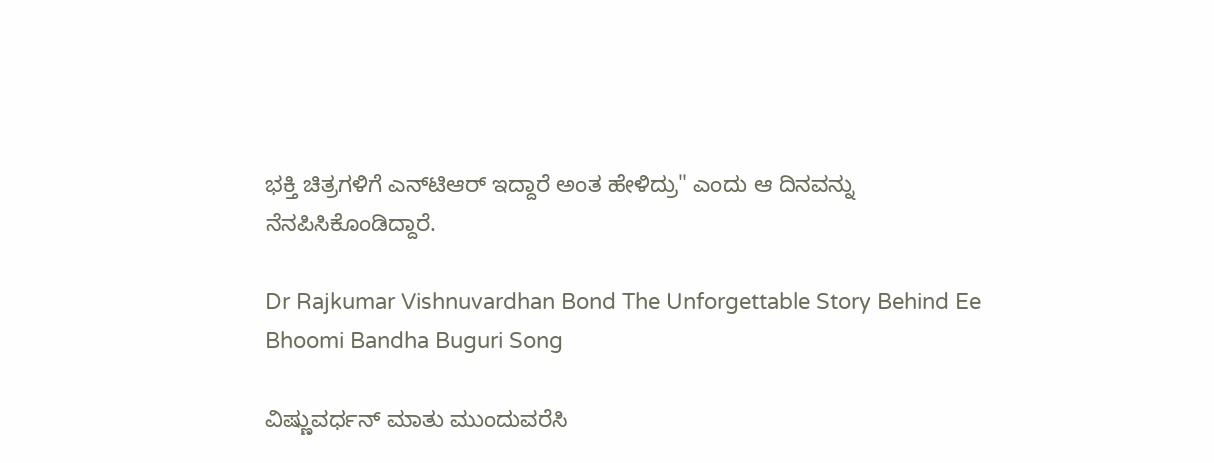ಭಕ್ತಿ ಚಿತ್ರಗಳಿಗೆ ಎನ್‌ಟಿಆರ್ ಇದ್ದಾರೆ ಅಂತ ಹೇಳಿದ್ರು" ಎಂದು ಆ ದಿನವನ್ನು ನೆನಪಿಸಿಕೊಂಡಿದ್ದಾರೆ.

Dr Rajkumar Vishnuvardhan Bond The Unforgettable Story Behind Ee Bhoomi Bandha Buguri Song

ವಿಷ್ಣುವರ್ಧನ್ ಮಾತು ಮುಂದುವರೆಸಿ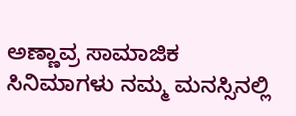ಅಣ್ಣಾವ್ರ ಸಾಮಾಜಿಕ ಸಿನಿಮಾಗಳು ನಮ್ಮ ಮನಸ್ಸಿನಲ್ಲಿ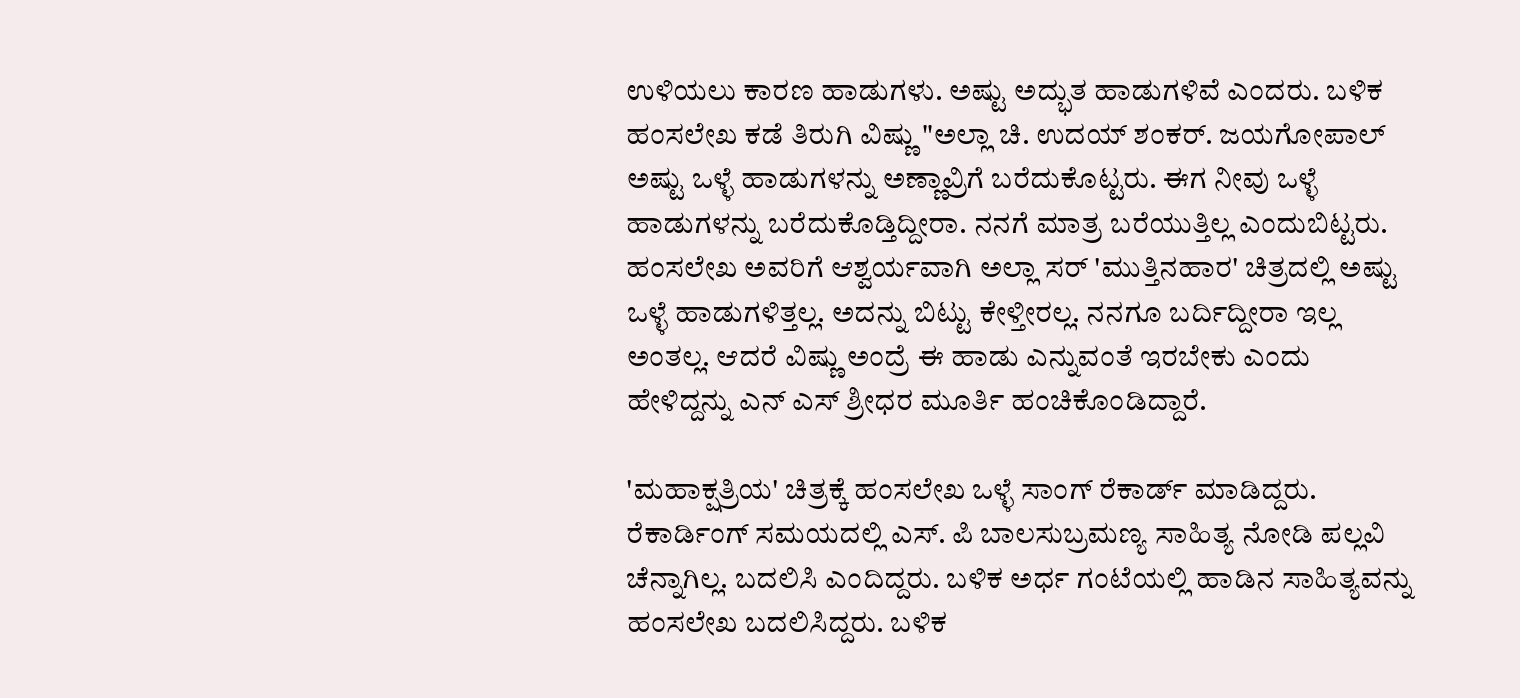ಉಳಿಯಲು ಕಾರಣ ಹಾಡುಗಳು. ಅಷ್ಟು ಅದ್ಭುತ ಹಾಡುಗಳಿವೆ ಎಂದರು. ಬಳಿಕ ಹಂಸಲೇಖ ಕಡೆ ತಿರುಗಿ ವಿಷ್ಣು "ಅಲ್ಲಾ ಚಿ. ಉದಯ್ ಶಂಕರ್. ಜಯಗೋಪಾಲ್ ಅಷ್ಟು ಒಳ್ಳೆ ಹಾಡುಗಳನ್ನು ಅಣ್ಣಾವ್ರಿಗೆ ಬರೆದುಕೊಟ್ಟರು. ಈಗ ನೀವು ಒಳ್ಳೆ ಹಾಡುಗಳನ್ನು ಬರೆದುಕೊಡ್ತಿದ್ದೀರಾ. ನನಗೆ ಮಾತ್ರ ಬರೆಯುತ್ತಿಲ್ಲ ಎಂದುಬಿಟ್ಟರು. ಹಂಸಲೇಖ ಅವರಿಗೆ ಆಶ್ವರ್ಯವಾಗಿ ಅಲ್ಲಾ ಸರ್ 'ಮುತ್ತಿನಹಾರ' ಚಿತ್ರದಲ್ಲಿ ಅಷ್ಟು ಒಳ್ಳೆ ಹಾಡುಗಳಿತ್ತಲ್ಲ. ಅದನ್ನು ಬಿಟ್ಟು ಕೇಳ್ತೀರಲ್ಲ. ನನಗೂ ಬರ್ದಿದ್ದೀರಾ ಇಲ್ಲ ಅಂತಲ್ಲ. ಆದರೆ ವಿಷ್ಣು ಅಂದ್ರೆ ಈ ಹಾಡು ಎನ್ನುವಂತೆ ಇರಬೇಕು ಎಂದು ಹೇಳಿದ್ದನ್ನು ಎನ್ ಎಸ್ ಶ್ರೀಧರ ಮೂರ್ತಿ ಹಂಚಿಕೊಂಡಿದ್ದಾರೆ.

'ಮಹಾಕ್ಷತ್ರಿಯ' ಚಿತ್ರಕ್ಕೆ ಹಂಸಲೇಖ ಒಳ್ಳೆ ಸಾಂಗ್ ರೆಕಾರ್ಡ್ ಮಾಡಿದ್ದರು. ರೆಕಾರ್ಡಿಂಗ್ ಸಮಯದಲ್ಲಿ ಎಸ್‌. ಪಿ ಬಾಲಸುಬ್ರಮಣ್ಯ ಸಾಹಿತ್ಯ ನೋಡಿ ಪಲ್ಲವಿ ಚೆನ್ನಾಗಿಲ್ಲ. ಬದಲಿಸಿ ಎಂದಿದ್ದರು. ಬಳಿಕ ಅರ್ಧ ಗಂಟೆಯಲ್ಲಿ ಹಾಡಿನ ಸಾಹಿತ್ಯವನ್ನು ಹಂಸಲೇಖ ಬದಲಿಸಿದ್ದರು. ಬಳಿಕ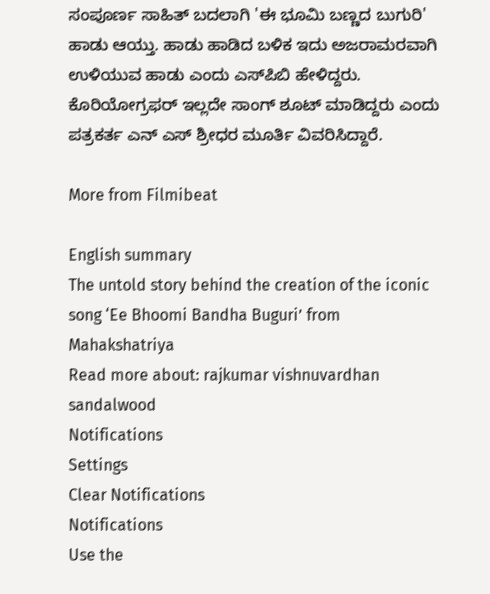ಸಂಪೂರ್ಣ ಸಾಹಿತ್ ಬದಲಾಗಿ 'ಈ ಭೂಮಿ ಬಣ್ಣದ ಬುಗುರಿ' ಹಾಡು ಆಯ್ತು. ಹಾಡು ಹಾಡಿದ ಬಳಿಕ ಇದು ಅಜರಾಮರವಾಗಿ ಉಳಿಯುವ ಹಾಡು ಎಂದು ಎಸ್‌ಪಿಬಿ ಹೇಳಿದ್ದರು. ಕೊರಿಯೋಗ್ರಫರ್ ಇಲ್ಲದೇ ಸಾಂಗ್ ಶೂಟ್ ಮಾಡಿದ್ದರು ಎಂದು ಪತ್ರಕರ್ತ ಎನ್ ಎಸ್ ಶ್ರೀಧರ ಮೂರ್ತಿ ವಿವರಿಸಿದ್ದಾರೆ.

More from Filmibeat

English summary
The untold story behind the creation of the iconic song ‘Ee Bhoomi Bandha Buguri’ from Mahakshatriya
Read more about: rajkumar vishnuvardhan sandalwood
Notifications
Settings
Clear Notifications
Notifications
Use the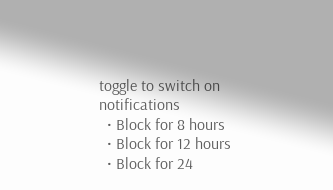toggle to switch on notifications
  • Block for 8 hours
  • Block for 12 hours
  • Block for 24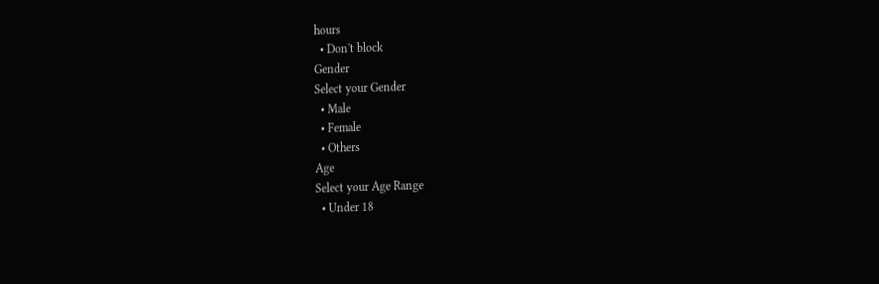hours
  • Don't block
Gender
Select your Gender
  • Male
  • Female
  • Others
Age
Select your Age Range
  • Under 18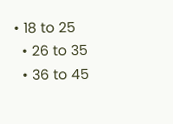• 18 to 25
  • 26 to 35
  • 36 to 45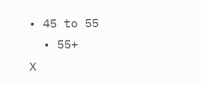• 45 to 55
  • 55+
X